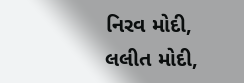નિરવ મોદી, લલીત મોદી,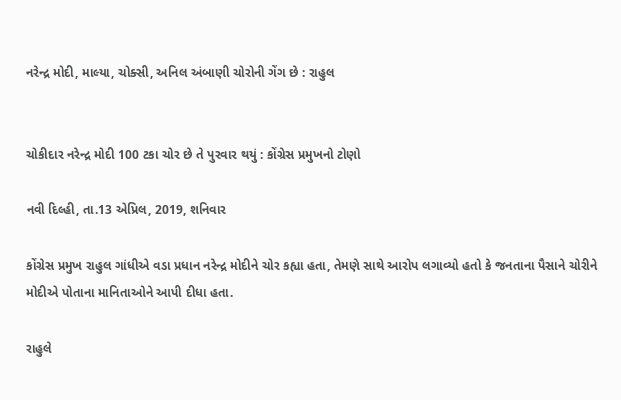નરેન્દ્ર મોદી, માલ્યા, ચોક્સી, અનિલ અંબાણી ચોરોની ગેંગ છે : રાહુલ


ચોકીદાર નરેન્દ્ર મોદી 100 ટકા ચોર છે તે પુરવાર થયું : કોંગ્રેસ પ્રમુખનો ટોણો

નવી દિલ્હી, તા.13 એપ્રિલ, 2019, શનિવાર

કોંગ્રેસ પ્રમુખ રાહુલ ગાંધીએ વડા પ્રધાન નરેન્દ્ર મોદીને ચોર કહ્યા હતા, તેમણે સાથે આરોપ લગાવ્યો હતો કે જનતાના પૈસાને ચોરીને મોદીએ પોતાના માનિતાઓને આપી દીધા હતા.

રાહુલે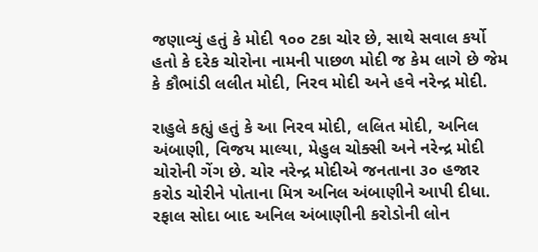જણાવ્યું હતું કે મોદી ૧૦૦ ટકા ચોર છે, સાથે સવાલ કર્યો હતો કે દરેક ચોરોના નામની પાછળ મોદી જ કેમ લાગે છે જેમ કે કૌભાંડી લલીત મોદી, નિરવ મોદી અને હવે નરેન્દ્ર મોદી.

રાહુલે કહ્યું હતું કે આ નિરવ મોદી, લલિત મોદી, અનિલ અંબાણી, વિજય માલ્યા, મેહુલ ચોક્સી અને નરેન્દ્ર મોદી ચોરોની ગેંગ છે. ચોર નરેન્દ્ર મોદીએ જનતાના ૩૦ હજાર કરોડ ચોરીને પોતાના મિત્ર અનિલ અંબાણીને આપી દીધા. રફાલ સોદા બાદ અનિલ અંબાણીની કરોડોની લોન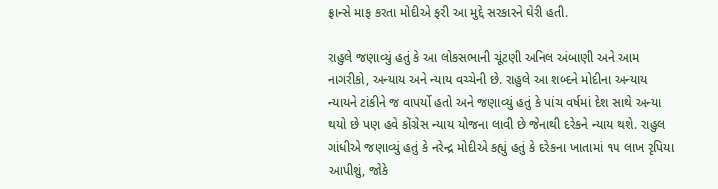ફ્રાન્સે માફ કરતા મોદીએ ફરી આ મુદ્દે સરકારને ઘેરી હતી.

રાહુલે જણાવ્યું હતું કે આ લોકસભાની ચૂંટણી અનિલ અંબાણી અને આમ નાગરીકો, અન્યાય અને ન્યાય વચ્ચેની છે. રાહુલે આ શબ્દને મોદીના અન્યાય ન્યાયને ટાંકીને જ વાપર્યો હતો અને જણાવ્યું હતું કે પાંચ વર્ષમાં દેશ સાથે અન્યા થયો છે પણ હવે કોંગ્રેસ ન્યાય યોજના લાવી છે જેનાથી દરેકને ન્યાય થશે. રાહુલ ગાંધીએ જણાવ્યું હતું કે નરેન્દ્ર મોદીએ કહ્યું હતું કે દરેકના ખાતામાં ૧૫ લાખ રૃપિયા આપીશું, જોકે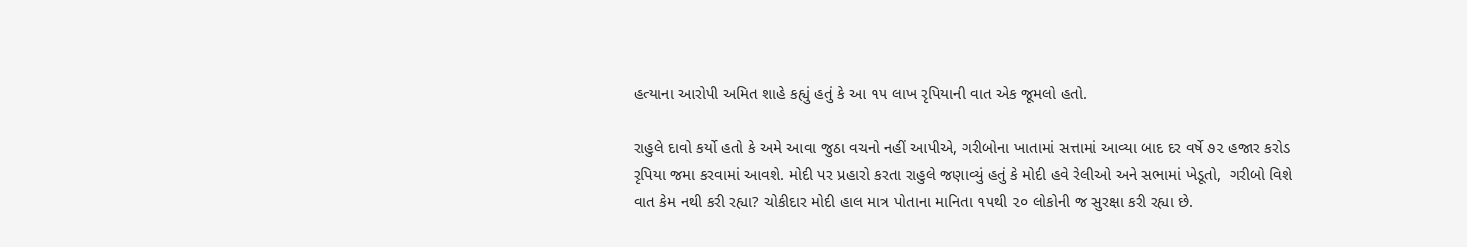હત્યાના આરોપી અમિત શાહે કહ્યું હતું કે આ ૧૫ લાખ રૃપિયાની વાત એક જૂમલો હતો.

રાહુલે દાવો કર્યો હતો કે અમે આવા જુઠા વચનો નહીં આપીએ, ગરીબોના ખાતામાં સત્તામાં આવ્યા બાદ દર વર્ષે ૭૨ હજાર કરોડ રૃપિયા જમા કરવામાં આવશે. મોદી પર પ્રહારો કરતા રાહુલે જણાવ્યું હતું કે મોદી હવે રેલીઓ અને સભામાં ખેડૂતો,  ગરીબો વિશે વાત કેમ નથી કરી રહ્યા? ચોકીદાર મોદી હાલ માત્ર પોતાના માનિતા ૧૫થી ૨૦ લોકોની જ સુરક્ષા કરી રહ્યા છે.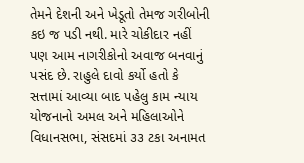તેમને દેશની અને ખેડૂતો તેમજ ગરીબોની કઇ જ પડી નથી. મારે ચોકીદાર નહીં પણ આમ નાગરીકોનો અવાજ બનવાનું પસંદ છે. રાહુલે દાવો કર્યો હતો કે સત્તામાં આવ્યા બાદ પહેલુ કામ ન્યાય યોજનાનો અમલ અને મહિલાઓને વિધાનસભા, સંસદમાં ૩૩ ટકા અનામત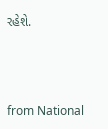રહેશે.



from National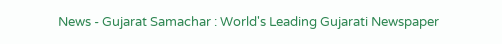News - Gujarat Samachar : World's Leading Gujarati Newspaper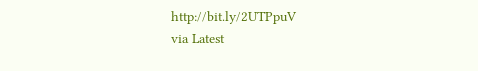http://bit.ly/2UTPpuV
via Latest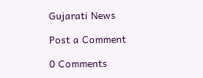Gujarati News

Post a Comment

0 Comments